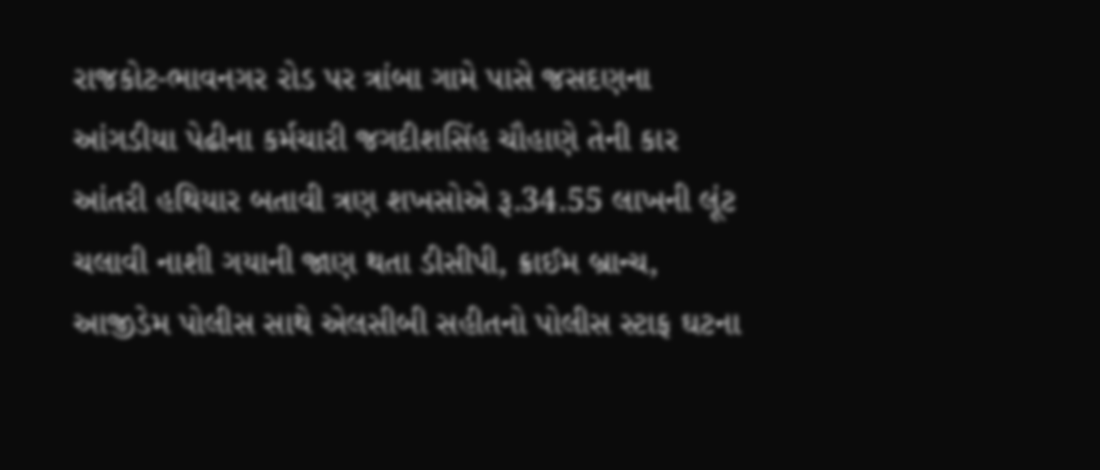રાજકોટ-ભાવનગર રોડ પર ત્રાંબા ગામે પાસે જસદણના આંગડીયા પેઢીના કર્મચારી જગદીશસિંહ ચૌહાણે તેની કાર આંતરી હથિયાર બતાવી ત્રણ શખસોએ રૂ.34.55 લાખની લૂંટ ચલાવી નાશી ગયાની જાણ થતા ડીસીપી, ક્રાઈમ બ્રાન્ચ, આજીડેમ પોલીસ સાથે એલસીબી સહીતનો પોલીસ સ્ટાફ ઘટના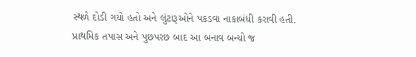સ્થળે દોડી ગયો હતો અને લુંટારૂઓને પકડવા નાકાબંધી કરાવી હતી. પ્રાથમિક તપાસ અને પુછપરછ બાદ આ બનાવ બન્યો જ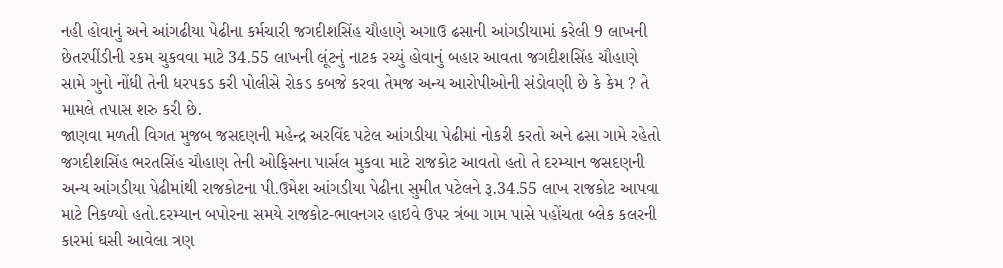નહી હોવાનું અને આંગઢીયા પેઢીના કર્મચારી જગદીશસિંહ ચૌહાણે અગાઉ ઢસાની આંગડીયામાં કરેલી 9 લાખની છેતરપીંડીની રકમ ચુકવવા માટે 34.55 લાખની લૂંટનું નાટક રચ્યું હોવાનું બહાર આવતા જગદીશસિંહ ચૌહાણે સામે ગુનો નોંધી તેની ધરપકડ કરી પોલીસે રોકડ કબજે કરવા તેમજ અન્ય આરોપીઓની સંડોવણી છે કે કેમ ? તે મામલે તપાસ શરુ કરી છે.
જાણવા મળતી વિગત મુજબ જસદણની મહેન્દ્ર અરવિંદ પટેલ આંગડીયા પેઢીમાં નોકરી કરતો અને ઢસા ગામે રહેતો જગદીશસિંહ ભરતસિંહ ચૌહાણ તેની ઓફિસના પાર્સલ મુકવા માટે રાજકોટ આવતો હતો તે દરમ્યાન જસદણની અન્ય આંગડીયા પેઢીમાંથી રાજકોટના પી.ઉમેશ આંગડીયા પેઢીના સુમીત પટેલને રૂ.34.55 લાખ રાજકોટ આપવા માટે નિકળ્યો હતો.દરમ્યાન બપોરના સમયે રાજકોટ-ભાવનગર હાઇવે ઉપર ત્રંબા ગામ પાસે પહોંચતા બ્લેક કલરની કારમાં ઘસી આવેલા ત્રણ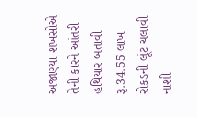અજાણ્યા શખસોએ તેની કારને આંતરી હથિયાર બતાવી રૂ.34.55 લાખ રોકડની લૂંટ ચલાવી નાશી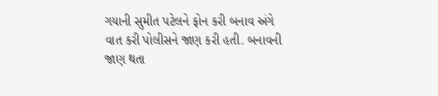ગયાની સુમીત પટેલને ફોન કરી બનાવ અંગે વાત કરી પોલીસને જાણ કરી હતી. બનાવની જાણ થતા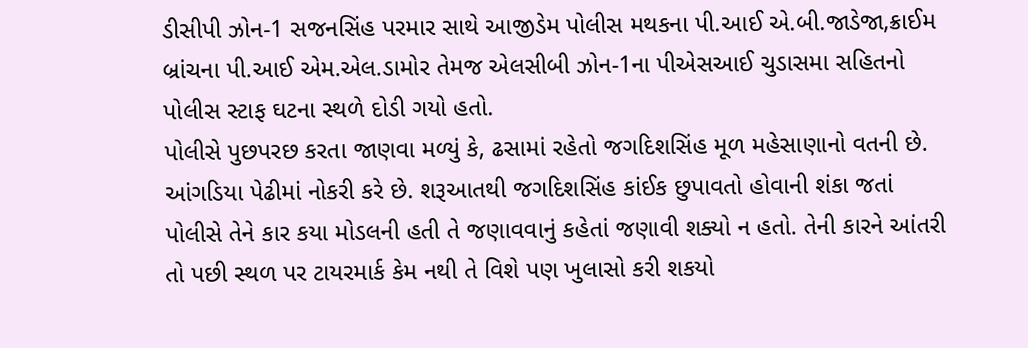ડીસીપી ઝોન-1 સજનસિંહ પરમાર સાથે આજીડેમ પોલીસ મથકના પી.આઈ એ.બી.જાડેજા,ક્રાઈમ બ્રાંચના પી.આઈ એમ.એલ.ડામોર તેમજ એલસીબી ઝોન-1ના પીએસઆઈ ચુડાસમા સહિતનો પોલીસ સ્ટાફ ઘટના સ્થળે દોડી ગયો હતો.
પોલીસે પુછપરછ કરતા જાણવા મળ્યું કે, ઢસામાં રહેતો જગદિશસિંહ મૂળ મહેસાણાનો વતની છે. આંગડિયા પેઢીમાં નોકરી કરે છે. શરૂઆતથી જગદિશસિંહ કાંઈક છુપાવતો હોવાની શંકા જતાં પોલીસે તેને કાર કયા મોડલની હતી તે જણાવવાનું કહેતાં જણાવી શક્યો ન હતો. તેની કારને આંતરી તો પછી સ્થળ પર ટાયરમાર્ક કેમ નથી તે વિશે પણ ખુલાસો કરી શકયો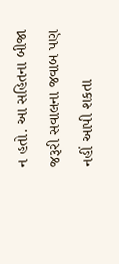ન હતો. આ સહિતના બીજા જરૂરી સવાલના જવાબ પણ નહીં આપી શકતા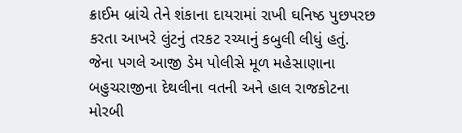ક્રાઈમ બ્રાંચે તેને શંકાના દાયરામાં રાખી ઘનિષ્ઠ પુછપરછ કરતા આખરે લુંટનું તરકટ રચ્યાનું કબુલી લીધું હતું.
જેના પગલે આજી ડેમ પોલીસે મૂળ મહેસાણાના બહુચરાજીના દેથલીના વતની અને હાલ રાજકોટના મોરબી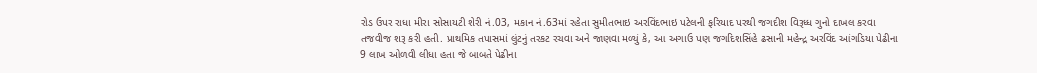રોડ ઉપર રાધા મીરા સોસાયટી શેરી નં.03, મકાન નં.63માં રહેતા સુમીતભાઇ અરવિંદભાઇ પટેલની ફરિયાદ પરથી જગદીશ વિરૂધ્ધ ગુનો દાખલ કરવા તજવીજ શરૂ કરી હતી. પ્રાથમિક તપાસમાં લુંટનું તરકટ રચવા અને જાણવા મળ્યું કે, આ અગાઉ પણ જગદિશસિંહે ઢસાની મહેન્દ્ર અરવિંદ આંગડિયા પેઢીના 9 લાખ ઓળવી લીધા હતા જે બાબતે પેઢીના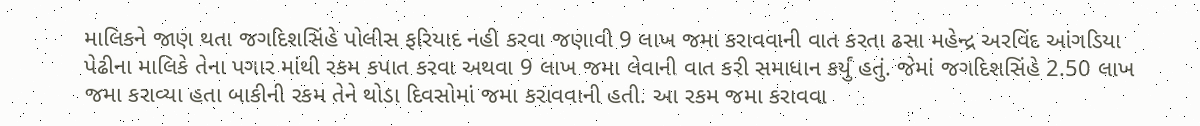માલિકને જાણ થતા જગદિશસિંહે પોલીસ ફરિયાદ નહી કરવા જણાવી 9 લાખ જમા કરાવવાની વાત કરતા ઢસા મહેન્દ્ર અરવિંદ આંગડિયા પેઢીના માલિકે તેના પગાર માંથી રકમ કપાત કરવા અથવા 9 લાખ જમા લેવાની વાત કરી સમાધાન કર્યું હતું. જેમાં જગદિશસિંહે 2.50 લાખ જમા કરાવ્યા હતા બાકીની રકમ તેને થોડા દિવસોમાં જમા કરાવવાની હતી. આ રકમ જમા કરાવવા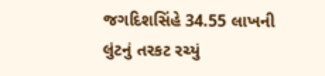જગદિશસિંહે 34.55 લાખની લુંટનું તરકટ રચ્યું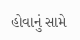હોવાનું સામે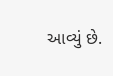આવ્યું છે.